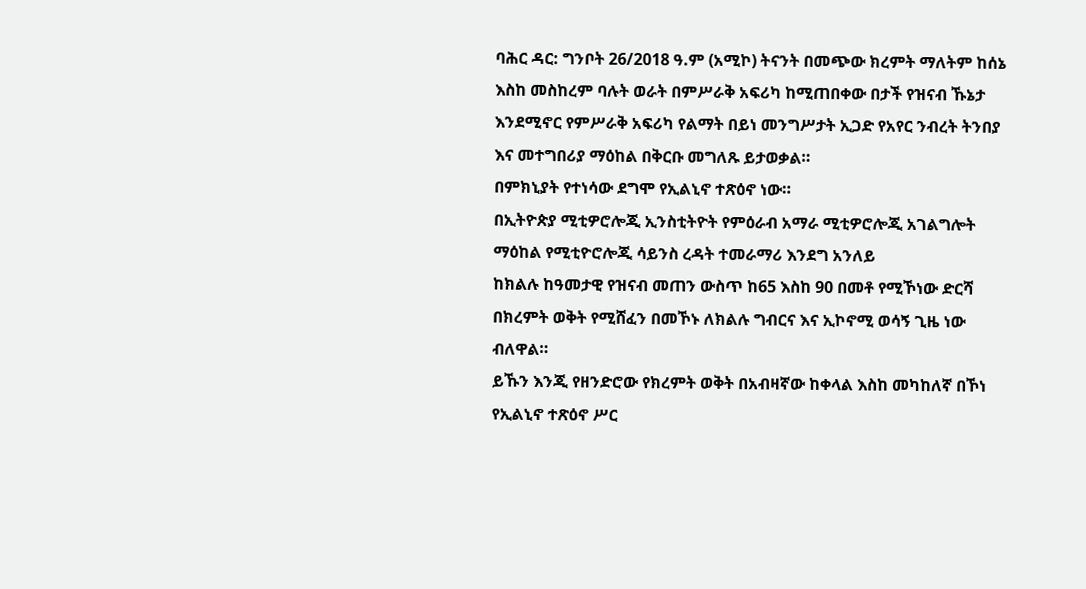ባሕር ዳር: ግንቦት 26/2018 ዓ.ም (አሚኮ) ትናንት በመጭው ክረምት ማለትም ከሰኔ እስከ መስከረም ባሉት ወራት በምሥራቅ አፍሪካ ከሚጠበቀው በታች የዝናብ ኹኔታ እንደሚኖር የምሥራቅ አፍሪካ የልማት በይነ መንግሥታት ኢጋድ የአየር ንብረት ትንበያ እና መተግበሪያ ማዕከል በቅርቡ መግለጹ ይታወቃል።
በምክኒያት የተነሳው ደግሞ የኢልኒኖ ተጽዕኖ ነው።
በኢትዮጵያ ሚቲዎሮሎጂ ኢንስቲትዮት የምዕራብ አማራ ሚቲዎሮሎጂ አገልግሎት ማዕከል የሚቲዮሮሎጂ ሳይንስ ረዳት ተመራማሪ እንደግ አንለይ
ከክልሉ ከዓመታዊ የዝናብ መጠን ውስጥ ከ65 እስከ 90 በመቶ የሚኾነው ድርሻ በክረምት ወቅት የሚሸፈን በመኾኑ ለክልሉ ግብርና እና ኢኮኖሚ ወሳኝ ጊዜ ነው ብለዋል።
ይኹን እንጂ የዘንድሮው የክረምት ወቅት በአብዛኛው ከቀላል እስከ መካከለኛ በኾነ የኢልኒኖ ተጽዕኖ ሥር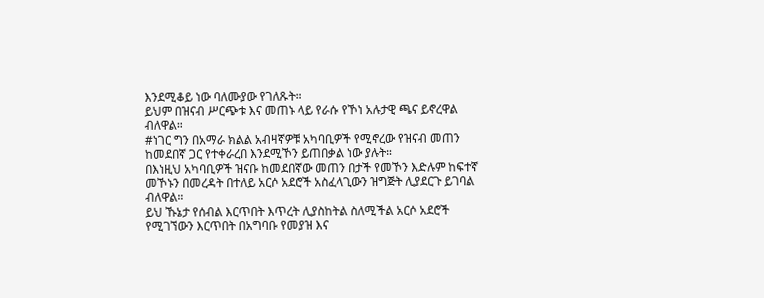እንደሚቆይ ነው ባለሙያው የገለጹት።
ይህም በዝናብ ሥርጭቱ እና መጠኑ ላይ የራሱ የኾነ አሉታዊ ጫና ይኖረዋል ብለዋል።
#ነገር ግን በአማራ ክልል አብዛኛዎቹ አካባቢዎች የሚኖረው የዝናብ መጠን ከመደበኛ ጋር የተቀራረበ እንደሚኾን ይጠበቃል ነው ያሉት።
በእነዚህ አካባቢዎች ዝናቡ ከመደበኛው መጠን በታች የመኾን እድሉም ከፍተኛ መኾኑን በመረዳት በተለይ አርሶ አደሮች አስፈላጊውን ዝግጅት ሊያደርጉ ይገባል ብለዋል።
ይህ ኹኔታ የሰብል እርጥበት እጥረት ሊያስከትል ስለሚችል አርሶ አደሮች የሚገኘውን እርጥበት በአግባቡ የመያዝ እና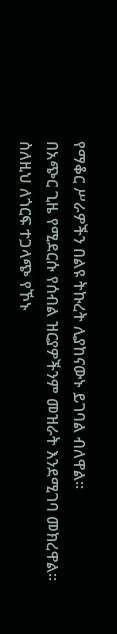የማቆር ሥራዎችን በልዩ ትኩረት ሊያከናውኑ ይገባል ብለዋል።
በአጭር ጊዜ የሚደርሱ የሰብል ዝርያዎችንም መዝራት እንደሚገባ መክረዋል።
ስለዚህ ለጎርፍ ተጋላጭ የኾኑ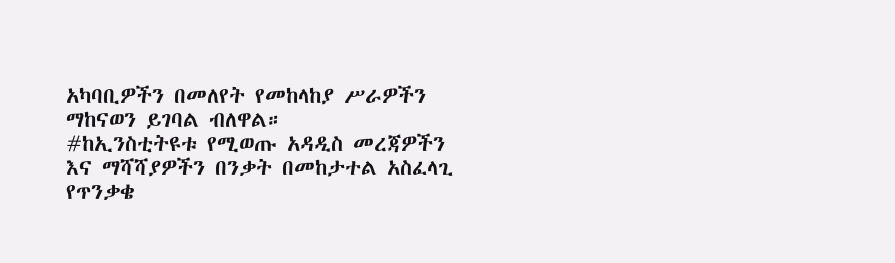አካባቢዎችን በመለየት የመከላከያ ሥራዎችን ማከናወን ይገባል ብለዋል።
#ከኢንስቲትዩቱ የሚወጡ አዳዲስ መረጃዎችን እና ማሻሻያዎችን በንቃት በመከታተል አስፈላጊ የጥንቃቄ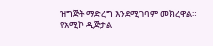ዝግጅት ማድረግ እንደሚገባም መክረዋል።
የአሚኮ ዲጅታል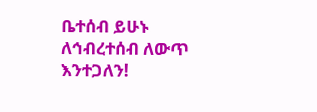ቤተሰብ ይሁኑ
ለኅብረተሰብ ለውጥ እንተጋለን!